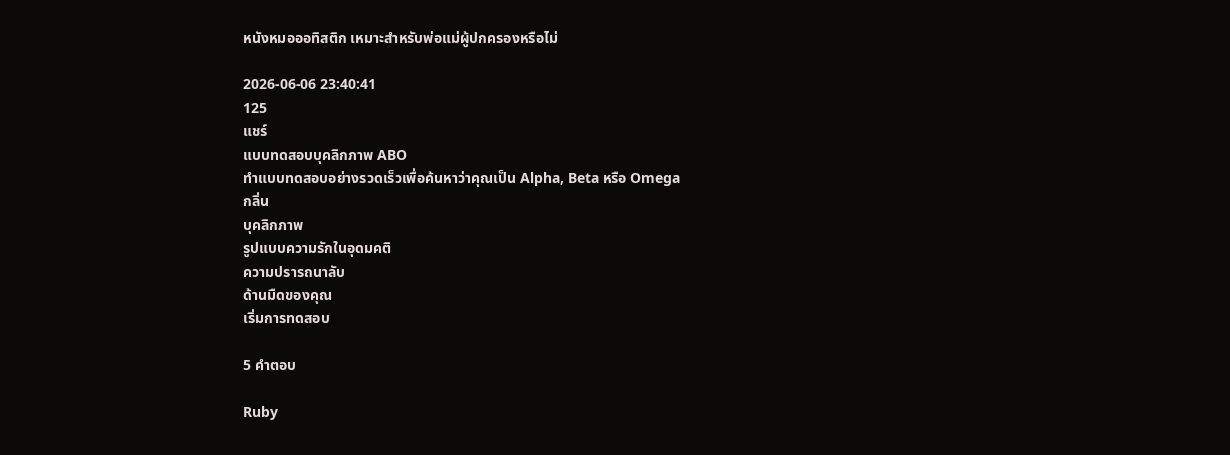หนังหมอออทิสติก เหมาะสำหรับพ่อแม่ผู้ปกครองหรือไม่

2026-06-06 23:40:41
125
แชร์
แบบทดสอบบุคลิกภาพ ABO
ทำแบบทดสอบอย่างรวดเร็วเพื่อค้นหาว่าคุณเป็น Alpha, Beta หรือ Omega
กลิ่น
บุคลิกภาพ
รูปแบบความรักในอุดมคติ
ความปรารถนาลับ
ด้านมืดของคุณ
เริ่มการทดสอบ

5 คำตอบ

Ruby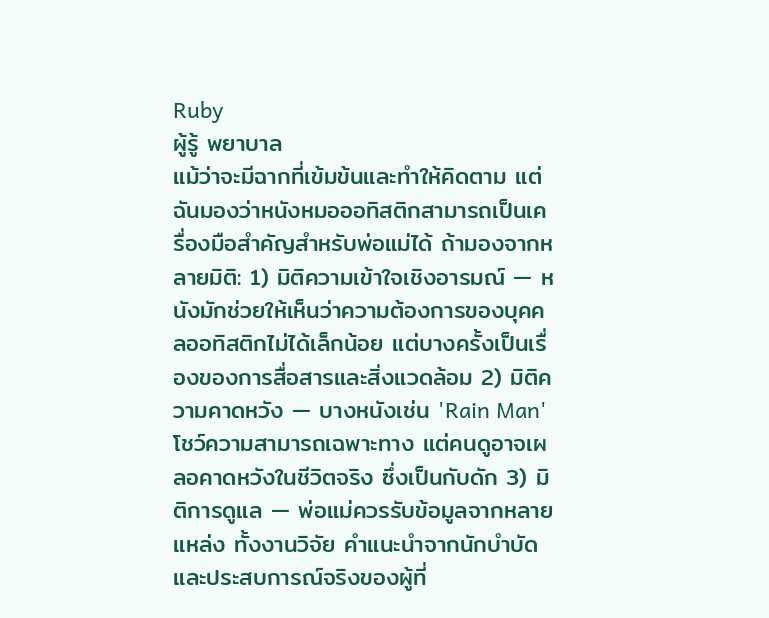Ruby
ผู้รู้ พยาบาล
แม้ว่าจะมีฉากที่เข้มข้นและทำให้คิดตาม แต่ฉันมองว่าหนังหมอออทิสติกสามารถเป็นเครื่องมือสำคัญสำหรับพ่อแม่ได้ ถ้ามองจากหลายมิติ: 1) มิติความเข้าใจเชิงอารมณ์ — หนังมักช่วยให้เห็นว่าความต้องการของบุคคลออทิสติกไม่ได้เล็กน้อย แต่บางครั้งเป็นเรื่องของการสื่อสารและสิ่งแวดล้อม 2) มิติความคาดหวัง — บางหนังเช่น 'Rain Man' โชว์ความสามารถเฉพาะทาง แต่คนดูอาจเผลอคาดหวังในชีวิตจริง ซึ่งเป็นกับดัก 3) มิติการดูแล — พ่อแม่ควรรับข้อมูลจากหลายแหล่ง ทั้งงานวิจัย คำแนะนำจากนักบำบัด และประสบการณ์จริงของผู้ที่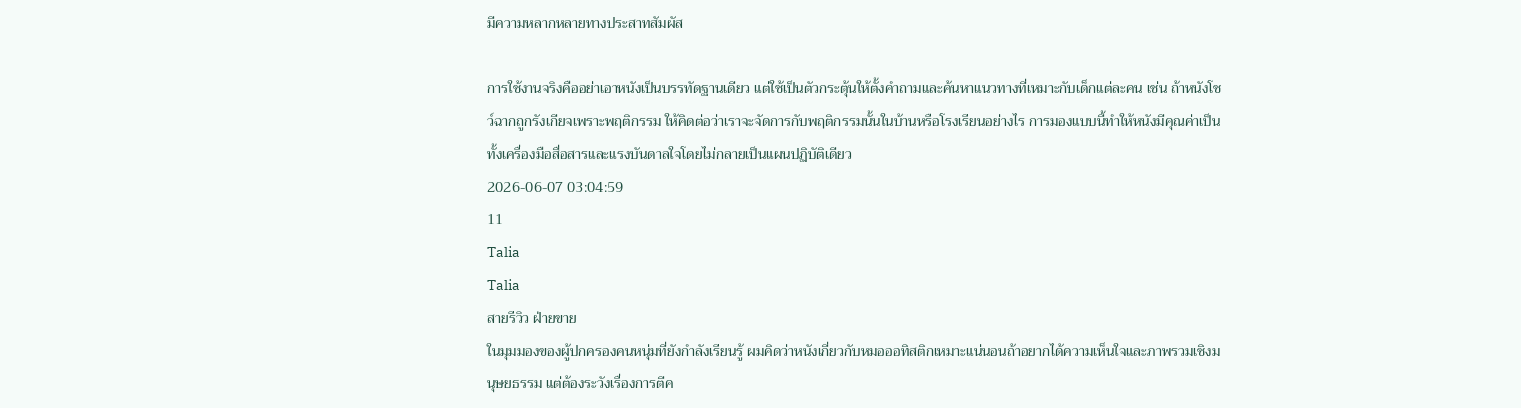มีความหลากหลายทางประสาทสัมผัส

การใช้งานจริงคืออย่าเอาหนังเป็นบรรทัดฐานเดียว แต่ใช้เป็นตัวกระตุ้นให้ตั้งคำถามและค้นหาแนวทางที่เหมาะกับเด็กแต่ละคน เช่น ถ้าหนังโชว์ฉากถูกรังเกียจเพราะพฤติกรรม ให้คิดต่อว่าเราจะจัดการกับพฤติกรรมนั้นในบ้านหรือโรงเรียนอย่างไร การมองแบบนี้ทำให้หนังมีคุณค่าเป็นทั้งเครื่องมือสื่อสารและแรงบันดาลใจโดยไม่กลายเป็นแผนปฏิบัติเดียว
2026-06-07 03:04:59
11
Talia
Talia
สายรีวิว ฝ่ายขาย
ในมุมมองของผู้ปกครองคนหนุ่มที่ยังกำลังเรียนรู้ ผมคิดว่าหนังเกี่ยวกับหมอออทิสติกเหมาะแน่นอนถ้าอยากได้ความเห็นใจและภาพรวมเชิงมนุษยธรรม แต่ต้องระวังเรื่องการตีค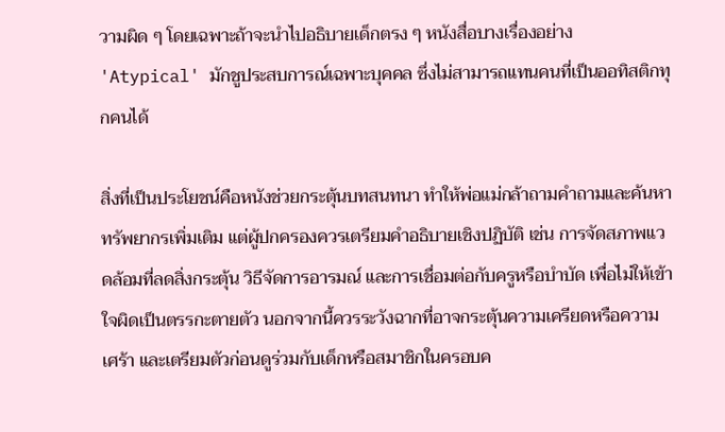วามผิด ๆ โดยเฉพาะถ้าจะนำไปอธิบายเด็กตรง ๆ หนังสื่อบางเรื่องอย่าง 'Atypical' มักชูประสบการณ์เฉพาะบุคคล ซึ่งไม่สามารถแทนคนที่เป็นออทิสติกทุกคนได้

สิ่งที่เป็นประโยชน์คือหนังช่วยกระตุ้นบทสนทนา ทำให้พ่อแม่กล้าถามคำถามและค้นหาทรัพยากรเพิ่มเติม แต่ผู้ปกครองควรเตรียมคำอธิบายเชิงปฏิบัติ เช่น การจัดสภาพแวดล้อมที่ลดสิ่งกระตุ้น วิธีจัดการอารมณ์ และการเชื่อมต่อกับครูหรือบำบัด เพื่อไม่ให้เข้าใจผิดเป็นตรรกะตายตัว นอกจากนี้ควรระวังฉากที่อาจกระตุ้นความเครียดหรือความเศร้า และเตรียมตัวก่อนดูร่วมกับเด็กหรือสมาชิกในครอบค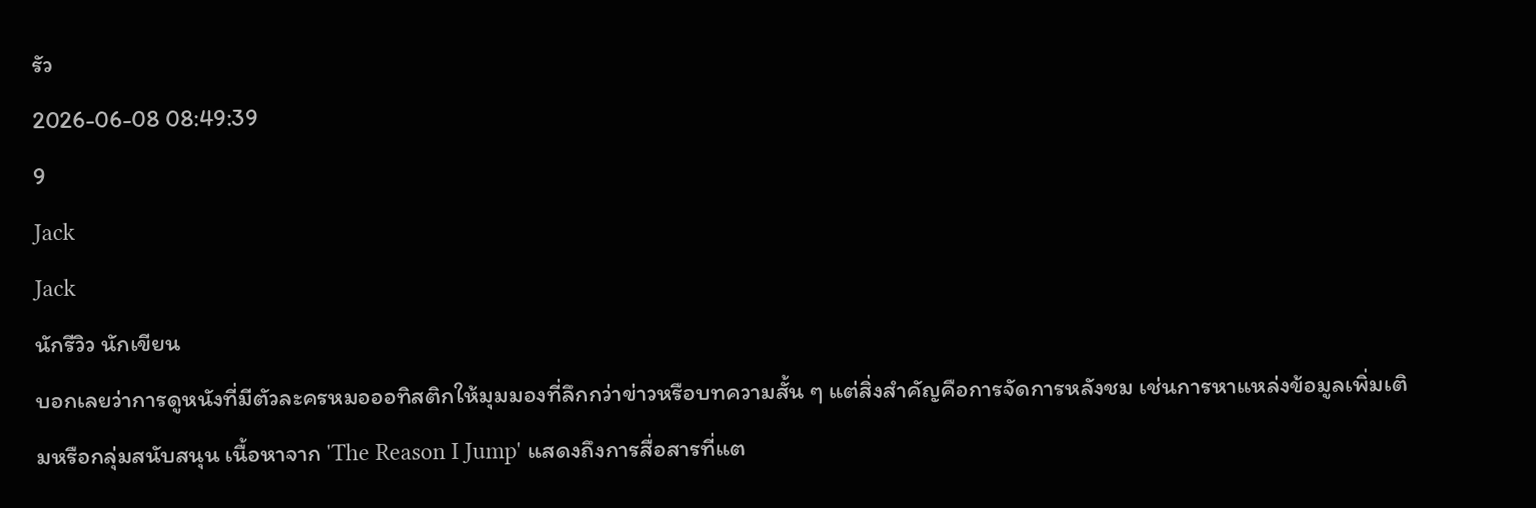รัว
2026-06-08 08:49:39
9
Jack
Jack
นักรีวิว นักเขียน
บอกเลยว่าการดูหนังที่มีตัวละครหมอออทิสติกให้มุมมองที่ลึกกว่าข่าวหรือบทความสั้น ๆ แต่สิ่งสำคัญคือการจัดการหลังชม เช่นการหาแหล่งข้อมูลเพิ่มเติมหรือกลุ่มสนับสนุน เนื้อหาจาก 'The Reason I Jump' แสดงถึงการสื่อสารที่แต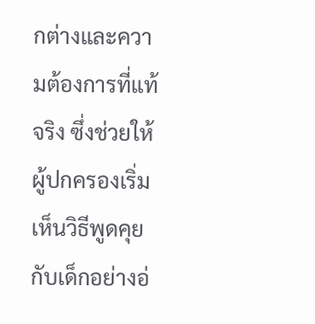กต่างและความต้องการที่แท้จริง ซึ่งช่วยให้ผู้ปกครองเริ่มเห็นวิธีพูดคุยกับเด็กอย่างอ่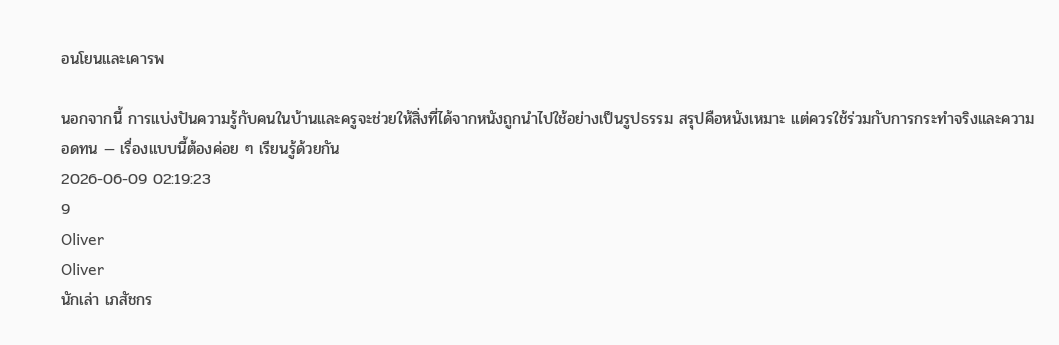อนโยนและเคารพ

นอกจากนี้ การแบ่งปันความรู้กับคนในบ้านและครูจะช่วยให้สิ่งที่ได้จากหนังถูกนำไปใช้อย่างเป็นรูปธรรม สรุปคือหนังเหมาะ แต่ควรใช้ร่วมกับการกระทำจริงและความอดทน — เรื่องแบบนี้ต้องค่อย ๆ เรียนรู้ด้วยกัน
2026-06-09 02:19:23
9
Oliver
Oliver
นักเล่า เภสัชกร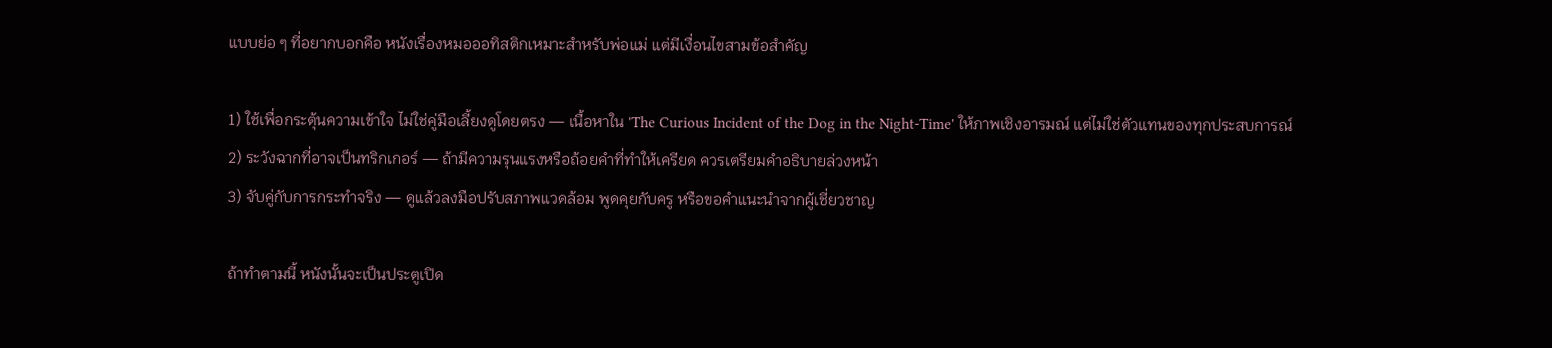แบบย่อ ๆ ที่อยากบอกคือ หนังเรื่องหมอออทิสติกเหมาะสำหรับพ่อแม่ แต่มีเงื่อนไขสามข้อสำคัญ

1) ใช้เพื่อกระตุ้นความเข้าใจ ไม่ใช่คู่มือเลี้ยงดูโดยตรง — เนื้อหาใน 'The Curious Incident of the Dog in the Night-Time' ให้ภาพเชิงอารมณ์ แต่ไม่ใช่ตัวแทนของทุกประสบการณ์
2) ระวังฉากที่อาจเป็นทริกเกอร์ — ถ้ามีความรุนแรงหรือถ้อยคำที่ทำให้เครียด ควรเตรียมคำอธิบายล่วงหน้า
3) จับคู่กับการกระทำจริง — ดูแล้วลงมือปรับสภาพแวดล้อม พูดคุยกับครู หรือขอคำแนะนำจากผู้เชี่ยวชาญ

ถ้าทำตามนี้ หนังนั้นจะเป็นประตูเปิด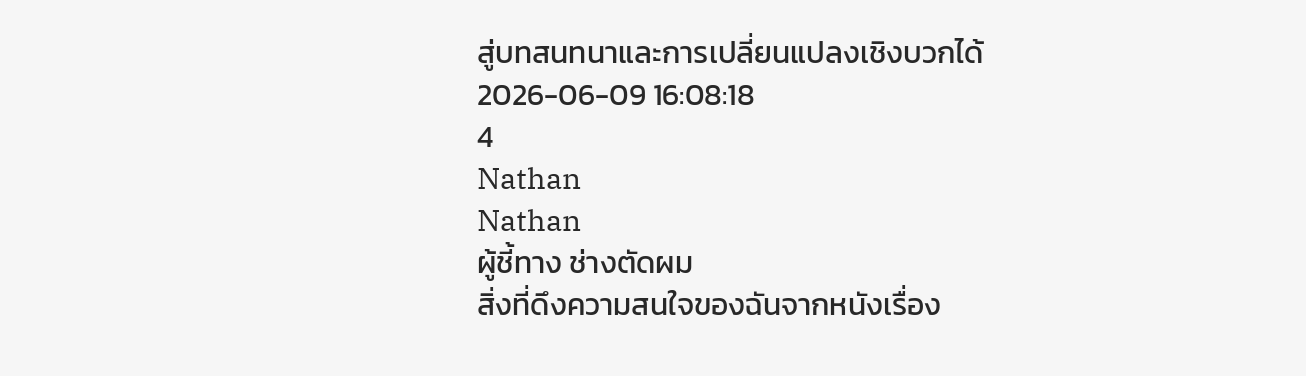สู่บทสนทนาและการเปลี่ยนแปลงเชิงบวกได้
2026-06-09 16:08:18
4
Nathan
Nathan
ผู้ชี้ทาง ช่างตัดผม
สิ่งที่ดึงความสนใจของฉันจากหนังเรื่อง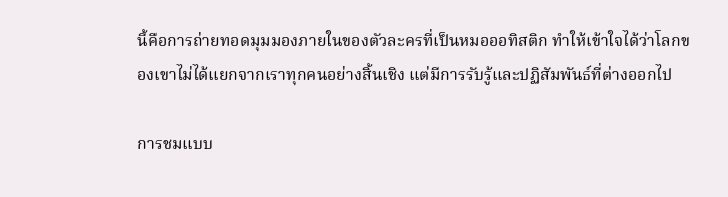นี้คือการถ่ายทอดมุมมองภายในของตัวละครที่เป็นหมอออทิสติก ทำให้เข้าใจได้ว่าโลกของเขาไม่ได้แยกจากเราทุกคนอย่างสิ้นเชิง แต่มีการรับรู้และปฏิสัมพันธ์ที่ต่างออกไป

การชมแบบ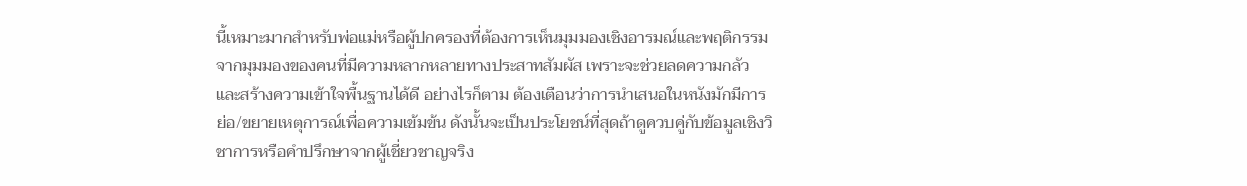นี้เหมาะมากสำหรับพ่อแม่หรือผู้ปกครองที่ต้องการเห็นมุมมองเชิงอารมณ์และพฤติกรรมจากมุมมองของคนที่มีความหลากหลายทางประสาทสัมผัส เพราะจะช่วยลดความกลัวและสร้างความเข้าใจพื้นฐานได้ดี อย่างไรก็ตาม ต้องเตือนว่าการนำเสนอในหนังมักมีการย่อ/ขยายเหตุการณ์เพื่อความเข้มข้น ดังนั้นจะเป็นประโยชน์ที่สุดถ้าดูควบคู่กับข้อมูลเชิงวิชาการหรือคำปรึกษาจากผู้เชี่ยวชาญจริง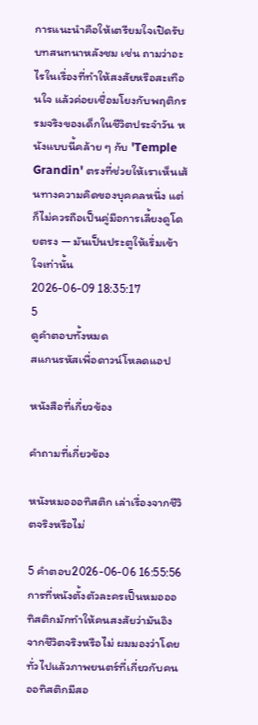การแนะนำคือให้เตรียมใจเปิดรับบทสนทนาหลังชม เช่น ถามว่าอะไรในเรื่องที่ทำให้สงสัยหรือสะเทือนใจ แล้วค่อยเชื่อมโยงกับพฤติกรรมจริงของเด็กในชีวิตประจำวัน หนังแบบนี้คล้าย ๆ กับ 'Temple Grandin' ตรงที่ช่วยให้เราเห็นเส้นทางความคิดของบุคคลหนึ่ง แต่ก็ไม่ควรถือเป็นคู่มือการเลี้ยงดูโดยตรง — มันเป็นประตูให้เริ่มเข้าใจเท่านั้น
2026-06-09 18:35:17
5
ดูคำตอบทั้งหมด
สแกนรหัสเพื่อดาวน์โหลดแอป

หนังสือที่เกี่ยวข้อง

คำถามที่เกี่ยวข้อง

หนังหมอออทิสติก เล่าเรื่องจากชีวิตจริงหรือไม่

5 คำตอบ2026-06-06 16:55:56
การที่หนังตั้งตัวละครเป็นหมอออทิสติกมักทำให้คนสงสัยว่ามันอิงจากชีวิตจริงหรือไม่ ผมมองว่าโดยทั่วไปแล้วภาพยนตร์ที่เกี่ยวกับคนออทิสติกมีสอ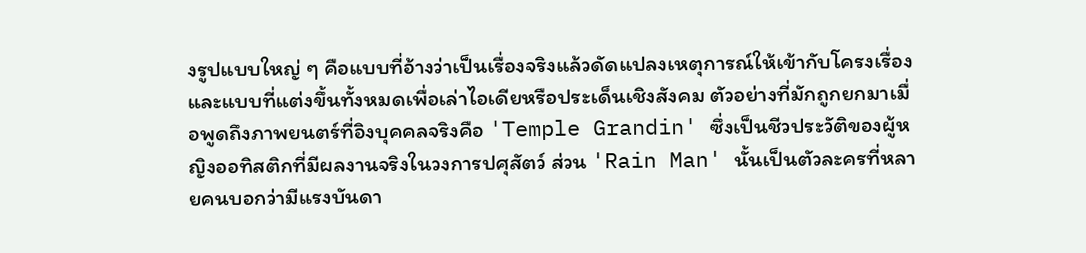งรูปแบบใหญ่ ๆ คือแบบที่อ้างว่าเป็นเรื่องจริงแล้วดัดแปลงเหตุการณ์ให้เข้ากับโครงเรื่อง และแบบที่แต่งขึ้นทั้งหมดเพื่อเล่าไอเดียหรือประเด็นเชิงสังคม ตัวอย่างที่มักถูกยกมาเมื่อพูดถึงภาพยนตร์ที่อิงบุคคลจริงคือ 'Temple Grandin' ซึ่งเป็นชีวประวัติของผู้หญิงออทิสติกที่มีผลงานจริงในวงการปศุสัตว์ ส่วน 'Rain Man' นั้นเป็นตัวละครที่หลายคนบอกว่ามีแรงบันดา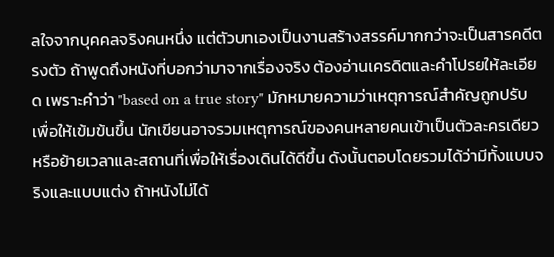ลใจจากบุคคลจริงคนหนึ่ง แต่ตัวบทเองเป็นงานสร้างสรรค์มากกว่าจะเป็นสารคดีตรงตัว ถ้าพูดถึงหนังที่บอกว่ามาจากเรื่องจริง ต้องอ่านเครดิตและคำโปรยให้ละเอียด เพราะคำว่า "based on a true story" มักหมายความว่าเหตุการณ์สำคัญถูกปรับเพื่อให้เข้มข้นขึ้น นักเขียนอาจรวมเหตุการณ์ของคนหลายคนเข้าเป็นตัวละครเดียว หรือย้ายเวลาและสถานที่เพื่อให้เรื่องเดินได้ดีขึ้น ดังนั้นตอบโดยรวมได้ว่ามีทั้งแบบจริงและแบบแต่ง ถ้าหนังไม่ได้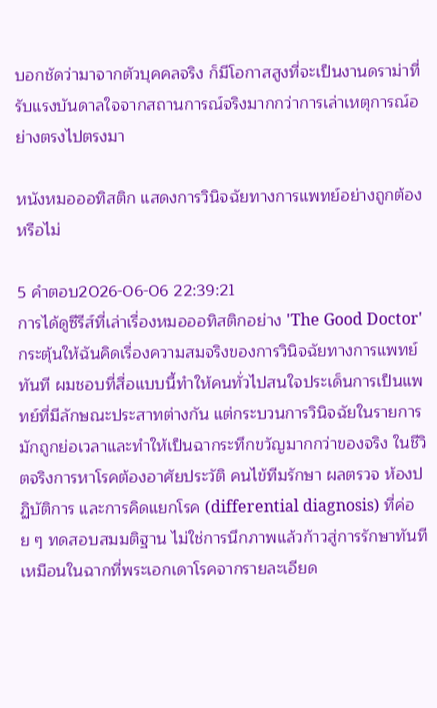บอกชัดว่ามาจากตัวบุคคลจริง ก็มีโอกาสสูงที่จะเป็นงานดราม่าที่รับแรงบันดาลใจจากสถานการณ์จริงมากกว่าการเล่าเหตุการณ์อย่างตรงไปตรงมา

หนังหมอออทิสติก แสดงการวินิจฉัยทางการแพทย์อย่างถูกต้องหรือไม่

5 คำตอบ2026-06-06 22:39:21
การได้ดูซีรีส์ที่เล่าเรื่องหมอออทิสติกอย่าง 'The Good Doctor' กระตุ้นให้ฉันคิดเรื่องความสมจริงของการวินิจฉัยทางการแพทย์ทันที ผมชอบที่สื่อแบบนี้ทำให้คนทั่วไปสนใจประเด็นการเป็นแพทย์ที่มีลักษณะประสาทต่างกัน แต่กระบวนการวินิจฉัยในรายการมักถูกย่อเวลาและทำให้เป็นฉากระทึกขวัญมากกว่าของจริง ในชีวิตจริงการหาโรคต้องอาศัยประวัติ คนไข้ทีมรักษา ผลตรวจ ห้องปฏิบัติการ และการคิดแยกโรค (differential diagnosis) ที่ค่อย ๆ ทดสอบสมมติฐาน ไม่ใช่การนึกภาพแล้วก้าวสู่การรักษาทันทีเหมือนในฉากที่พระเอกเดาโรคจากรายละเอียด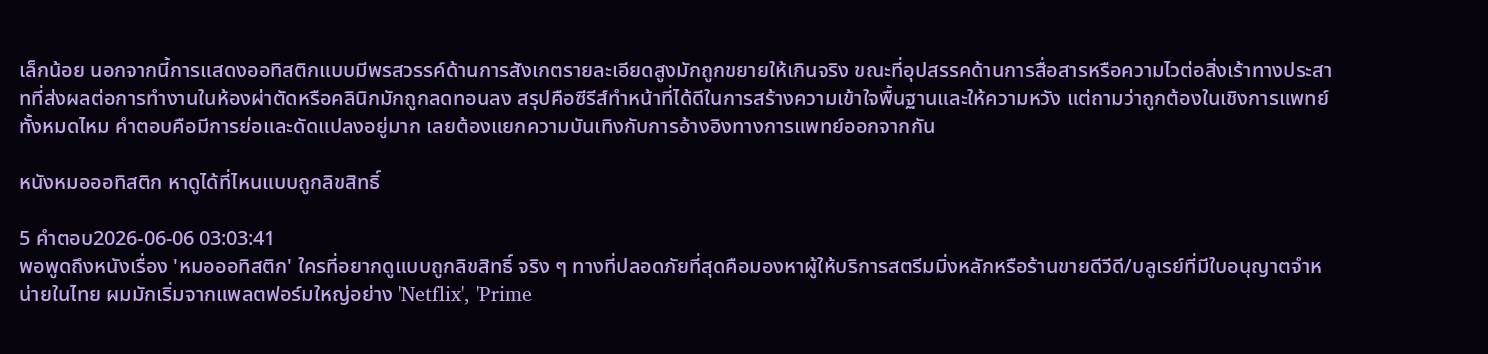เล็กน้อย นอกจากนี้การแสดงออทิสติกแบบมีพรสวรรค์ด้านการสังเกตรายละเอียดสูงมักถูกขยายให้เกินจริง ขณะที่อุปสรรคด้านการสื่อสารหรือความไวต่อสิ่งเร้าทางประสาทที่ส่งผลต่อการทำงานในห้องผ่าตัดหรือคลินิกมักถูกลดทอนลง สรุปคือซีรีส์ทำหน้าที่ได้ดีในการสร้างความเข้าใจพื้นฐานและให้ความหวัง แต่ถามว่าถูกต้องในเชิงการแพทย์ทั้งหมดไหม คำตอบคือมีการย่อและดัดแปลงอยู่มาก เลยต้องแยกความบันเทิงกับการอ้างอิงทางการแพทย์ออกจากกัน

หนังหมอออทิสติก หาดูได้ที่ไหนแบบถูกลิขสิทธิ์

5 คำตอบ2026-06-06 03:03:41
พอพูดถึงหนังเรื่อง 'หมอออทิสติก' ใครที่อยากดูแบบถูกลิขสิทธิ์ จริง ๆ ทางที่ปลอดภัยที่สุดคือมองหาผู้ให้บริการสตรีมมิ่งหลักหรือร้านขายดีวีดี/บลูเรย์ที่มีใบอนุญาตจำหน่ายในไทย ผมมักเริ่มจากแพลตฟอร์มใหญ่อย่าง 'Netflix', 'Prime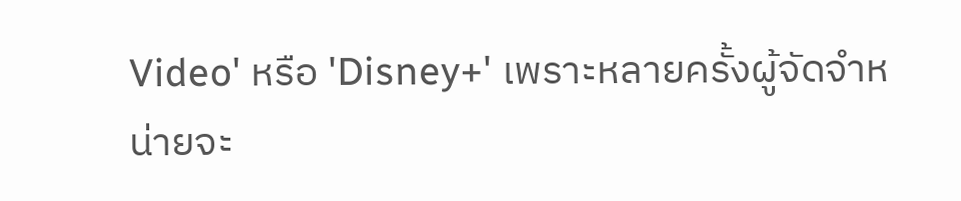Video' หรือ 'Disney+' เพราะหลายครั้งผู้จัดจำหน่ายจะ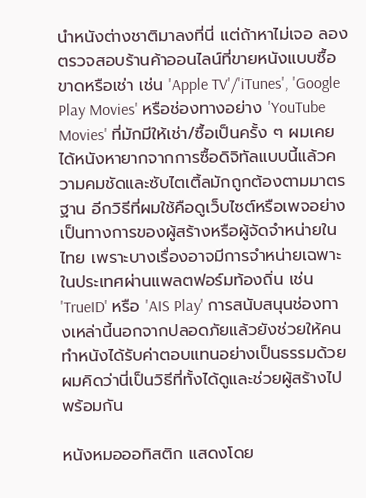นำหนังต่างชาติมาลงที่นี่ แต่ถ้าหาไม่เจอ ลองตรวจสอบร้านค้าออนไลน์ที่ขายหนังแบบซื้อขาดหรือเช่า เช่น 'Apple TV'/'iTunes', 'Google Play Movies' หรือช่องทางอย่าง 'YouTube Movies' ที่มักมีให้เช่า/ซื้อเป็นครั้ง ๆ ผมเคยได้หนังหายากจากการซื้อดิจิทัลแบบนี้แล้วความคมชัดและซับไตเติ้ลมักถูกต้องตามมาตรฐาน อีกวิธีที่ผมใช้คือดูเว็บไซต์หรือเพจอย่างเป็นทางการของผู้สร้างหรือผู้จัดจำหน่ายในไทย เพราะบางเรื่องอาจมีการจำหน่ายเฉพาะในประเทศผ่านแพลตฟอร์มท้องถิ่น เช่น 'TrueID' หรือ 'AIS Play' การสนับสนุนช่องทางเหล่านี้นอกจากปลอดภัยแล้วยังช่วยให้คนทำหนังได้รับค่าตอบแทนอย่างเป็นธรรมด้วย ผมคิดว่านี่เป็นวิธีที่ทั้งได้ดูและช่วยผู้สร้างไปพร้อมกัน

หนังหมอออทิสติก แสดงโดย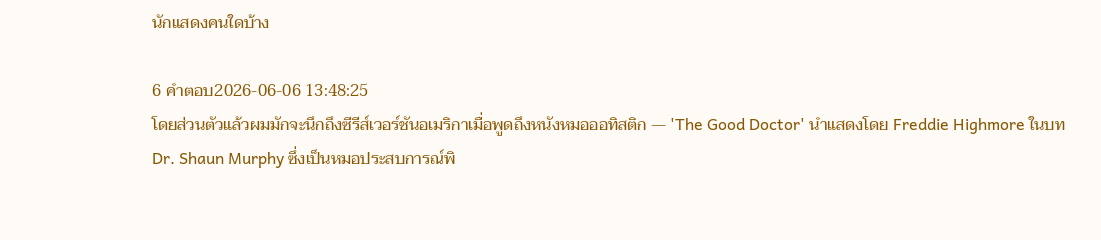นักแสดงคนใดบ้าง

6 คำตอบ2026-06-06 13:48:25
โดยส่วนตัวแล้วผมมักจะนึกถึงซีรีส์เวอร์ชันอเมริกาเมื่อพูดถึงหนังหมอออทิสติก — 'The Good Doctor' นำแสดงโดย Freddie Highmore ในบท Dr. Shaun Murphy ซึ่งเป็นหมอประสบการณ์พิ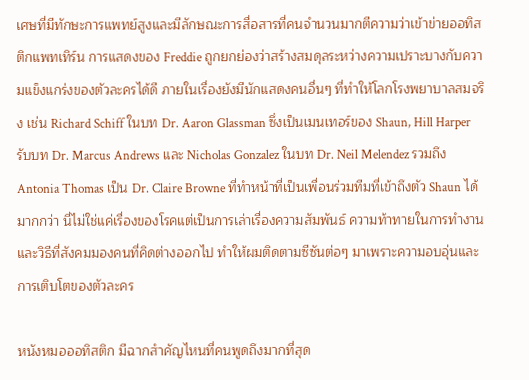เศษที่มีทักษะการแพทย์สูงและมีลักษณะการสื่อสารที่คนจำนวนมากตีความว่าเข้าข่ายออทิสติกแพทเทิร์น การแสดงของ Freddie ถูกยกย่องว่าสร้างสมดุลระหว่างความเปราะบางกับความแข็งแกร่งของตัวละครได้ดี ภายในเรื่องยังมีนักแสดงคนอื่นๆ ที่ทำให้โลกโรงพยาบาลสมจริง เช่น Richard Schiff ในบท Dr. Aaron Glassman ซึ่งเป็นเมนเทอร์ของ Shaun, Hill Harper รับบท Dr. Marcus Andrews และ Nicholas Gonzalez ในบท Dr. Neil Melendez รวมถึง Antonia Thomas เป็น Dr. Claire Browne ที่ทำหน้าที่เป็นเพื่อนร่วมทีมที่เข้าถึงตัว Shaun ได้มากกว่า นี่ไม่ใช่แค่เรื่องของโรคแต่เป็นการเล่าเรื่องความสัมพันธ์ ความท้าทายในการทำงาน และวิธีที่สังคมมองคนที่คิดต่างออกไป ทำให้ผมติดตามซีซันต่อๆ มาเพราะความอบอุ่นและการเติบโตของตัวละคร

หนังหมอออทิสติก มีฉากสำคัญไหนที่คนพูดถึงมากที่สุด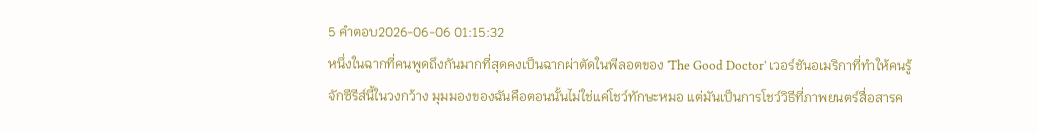5 คำตอบ2026-06-06 01:15:32
หนึ่งในฉากที่คนพูดถึงกันมากที่สุดคงเป็นฉากผ่าตัดในพีลอตของ 'The Good Doctor' เวอร์ชันอเมริกาที่ทำให้คนรู้จักซีรีส์นี้ในวงกว้าง มุมมองของฉันคือตอนนั้นไม่ใช่แค่โชว์ทักษะหมอ แต่มันเป็นการโชว์วิธีที่ภาพยนตร์สื่อสารค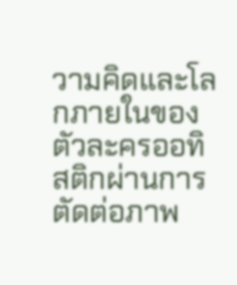วามคิดและโลกภายในของตัวละครออทิสติกผ่านการตัดต่อภาพ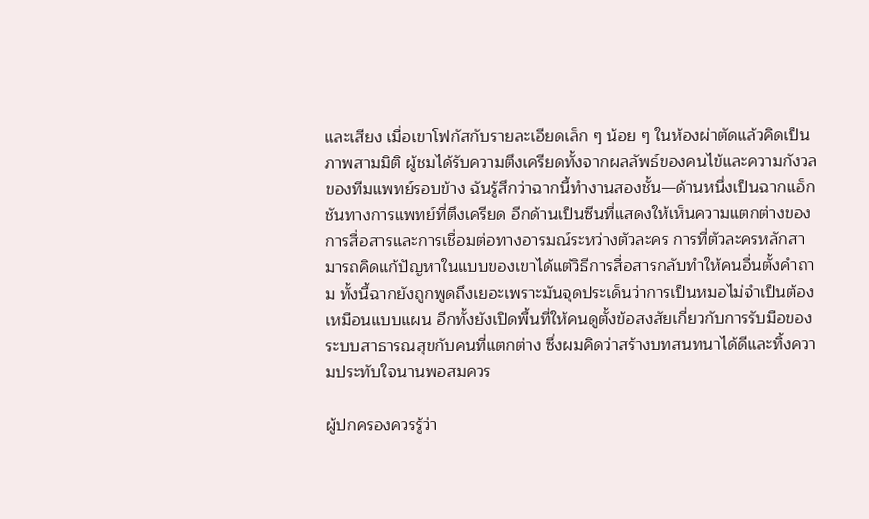และเสียง เมื่อเขาโฟกัสกับรายละเอียดเล็ก ๆ น้อย ๆ ในห้องผ่าตัดแล้วคิดเป็นภาพสามมิติ ผู้ชมได้รับความตึงเครียดทั้งจากผลลัพธ์ของคนไข้และความกังวลของทีมแพทย์รอบข้าง ฉันรู้สึกว่าฉากนี้ทำงานสองชั้น—ด้านหนึ่งเป็นฉากแอ็กชันทางการแพทย์ที่ตึงเครียด อีกด้านเป็นซีนที่แสดงให้เห็นความแตกต่างของการสื่อสารและการเชื่อมต่อทางอารมณ์ระหว่างตัวละคร การที่ตัวละครหลักสามารถคิดแก้ปัญหาในแบบของเขาได้แต่วิธีการสื่อสารกลับทำให้คนอื่นตั้งคำถาม ทั้งนี้ฉากยังถูกพูดถึงเยอะเพราะมันจุดประเด็นว่าการเป็นหมอไม่จำเป็นต้องเหมือนแบบแผน อีกทั้งยังเปิดพื้นที่ให้คนดูตั้งข้อสงสัยเกี่ยวกับการรับมือของระบบสาธารณสุขกับคนที่แตกต่าง ซึ่งผมคิดว่าสร้างบทสนทนาได้ดีและทิ้งความประทับใจนานพอสมควร

ผู้ปกครองควรรู้ว่า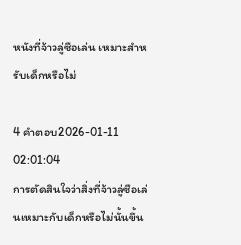หนังที่จ้าวลู่ซือเล่น เหมาะสำหรับเด็กหรือไม่

4 คำตอบ2026-01-11 02:01:04
การตัดสินใจว่าสิ่งที่จ้าวลู่ซือเล่นเหมาะกับเด็กหรือไม่นั้นขึ้น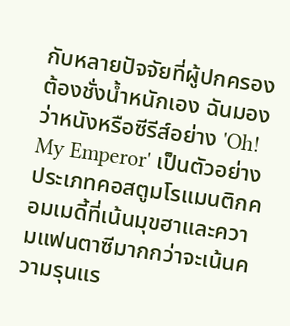กับหลายปัจจัยที่ผู้ปกครองต้องชั่งน้ำหนักเอง ฉันมองว่าหนังหรือซีรีส์อย่าง 'Oh! My Emperor' เป็นตัวอย่างประเภทคอสตูมโรแมนติกคอมเมดี้ที่เน้นมุขฮาและความแฟนตาซีมากกว่าจะเน้นความรุนแร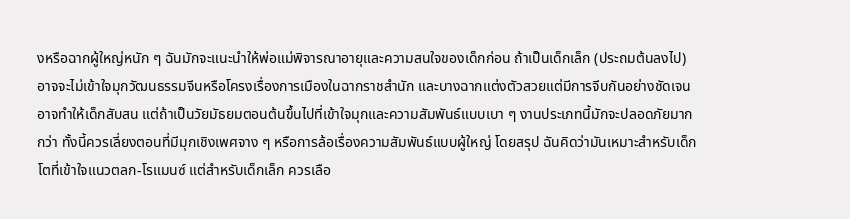งหรือฉากผู้ใหญ่หนัก ๆ ฉันมักจะแนะนำให้พ่อแม่พิจารณาอายุและความสนใจของเด็กก่อน ถ้าเป็นเด็กเล็ก (ประถมต้นลงไป) อาจจะไม่เข้าใจมุกวัฒนธรรมจีนหรือโครงเรื่องการเมืองในฉากราชสำนัก และบางฉากแต่งตัวสวยแต่มีการจีบกันอย่างชัดเจนอาจทำให้เด็กสับสน แต่ถ้าเป็นวัยมัธยมตอนต้นขึ้นไปที่เข้าใจมุกและความสัมพันธ์แบบเบา ๆ งานประเภทนี้มักจะปลอดภัยมากกว่า ทั้งนี้ควรเลี่ยงตอนที่มีมุกเชิงเพศจาง ๆ หรือการล้อเรื่องความสัมพันธ์แบบผู้ใหญ่ โดยสรุป ฉันคิดว่ามันเหมาะสำหรับเด็กโตที่เข้าใจแนวตลก-โรแมนซ์ แต่สำหรับเด็กเล็ก ควรเลือ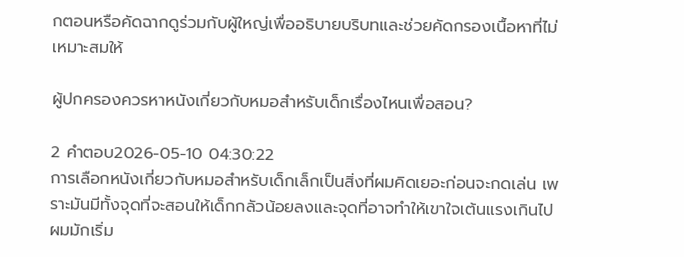กตอนหรือคัดฉากดูร่วมกับผู้ใหญ่เพื่ออธิบายบริบทและช่วยคัดกรองเนื้อหาที่ไม่เหมาะสมให้

ผู้ปกครองควรหาหนังเกี่ยวกับหมอสำหรับเด็กเรื่องไหนเพื่อสอน?

2 คำตอบ2026-05-10 04:30:22
การเลือกหนังเกี่ยวกับหมอสำหรับเด็กเล็กเป็นสิ่งที่ผมคิดเยอะก่อนจะกดเล่น เพราะมันมีทั้งจุดที่จะสอนให้เด็กกลัวน้อยลงและจุดที่อาจทำให้เขาใจเต้นแรงเกินไป ผมมักเริ่ม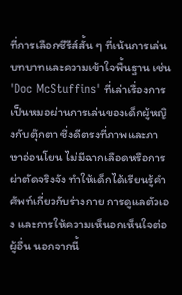ที่การเลือกซีรีส์สั้น ๆ ที่เน้นการเล่นบทบาทและความเข้าใจพื้นฐาน เช่น 'Doc McStuffins' ที่เล่าเรื่องการเป็นหมอผ่านการเล่นของเด็กผู้หญิงกับตุ๊กตา ซึ่งดีตรงที่ภาพและภาษาอ่อนโยน ไม่มีฉากเลือดหรือการผ่าตัดจริงจัง ทำให้เด็กได้เรียนรู้คำศัพท์เกี่ยวกับร่างกาย การดูแลตัวเอง และการให้ความเห็นอกเห็นใจต่อผู้อื่น นอกจากนี้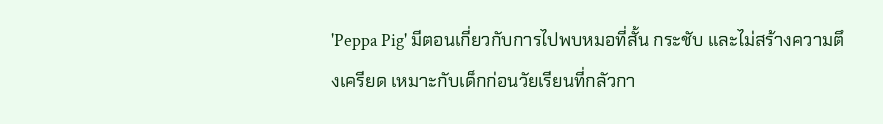'Peppa Pig' มีตอนเกี่ยวกับการไปพบหมอที่สั้น กระชับ และไม่สร้างความตึงเครียด เหมาะกับเด็กก่อนวัยเรียนที่กลัวกา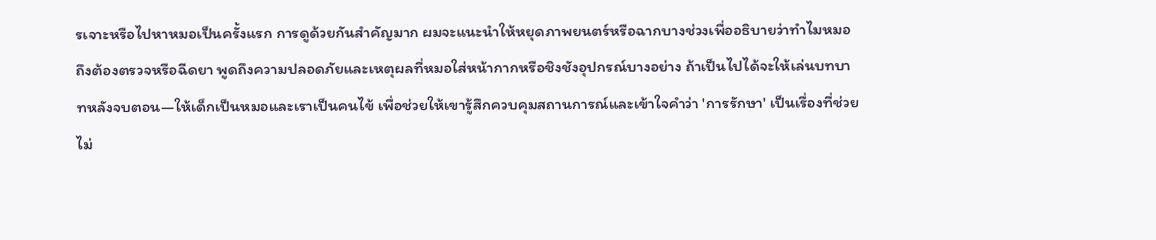รเจาะหรือไปหาหมอเป็นครั้งแรก การดูด้วยกันสำคัญมาก ผมจะแนะนำให้หยุดภาพยนตร์หรือฉากบางช่วงเพื่ออธิบายว่าทำไมหมอถึงต้องตรวจหรือฉีดยา พูดถึงความปลอดภัยและเหตุผลที่หมอใส่หน้ากากหรือชิงชังอุปกรณ์บางอย่าง ถ้าเป็นไปได้จะให้เล่นบทบาทหลังจบตอน—ให้เด็กเป็นหมอและเราเป็นคนไข้ เพื่อช่วยให้เขารู้สึกควบคุมสถานการณ์และเข้าใจคำว่า 'การรักษา' เป็นเรื่องที่ช่วย ไม่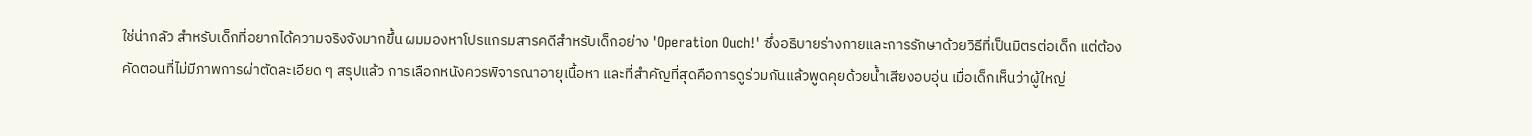ใช่น่ากลัว สำหรับเด็กที่อยากได้ความจริงจังมากขึ้น ผมมองหาโปรแกรมสารคดีสำหรับเด็กอย่าง 'Operation Ouch!' ซึ่งอธิบายร่างกายและการรักษาด้วยวิธีที่เป็นมิตรต่อเด็ก แต่ต้องคัดตอนที่ไม่มีภาพการผ่าตัดละเอียด ๆ สรุปแล้ว การเลือกหนังควรพิจารณาอายุเนื้อหา และที่สำคัญที่สุดคือการดูร่วมกันแล้วพูดคุยด้วยน้ำเสียงอบอุ่น เมื่อเด็กเห็นว่าผู้ใหญ่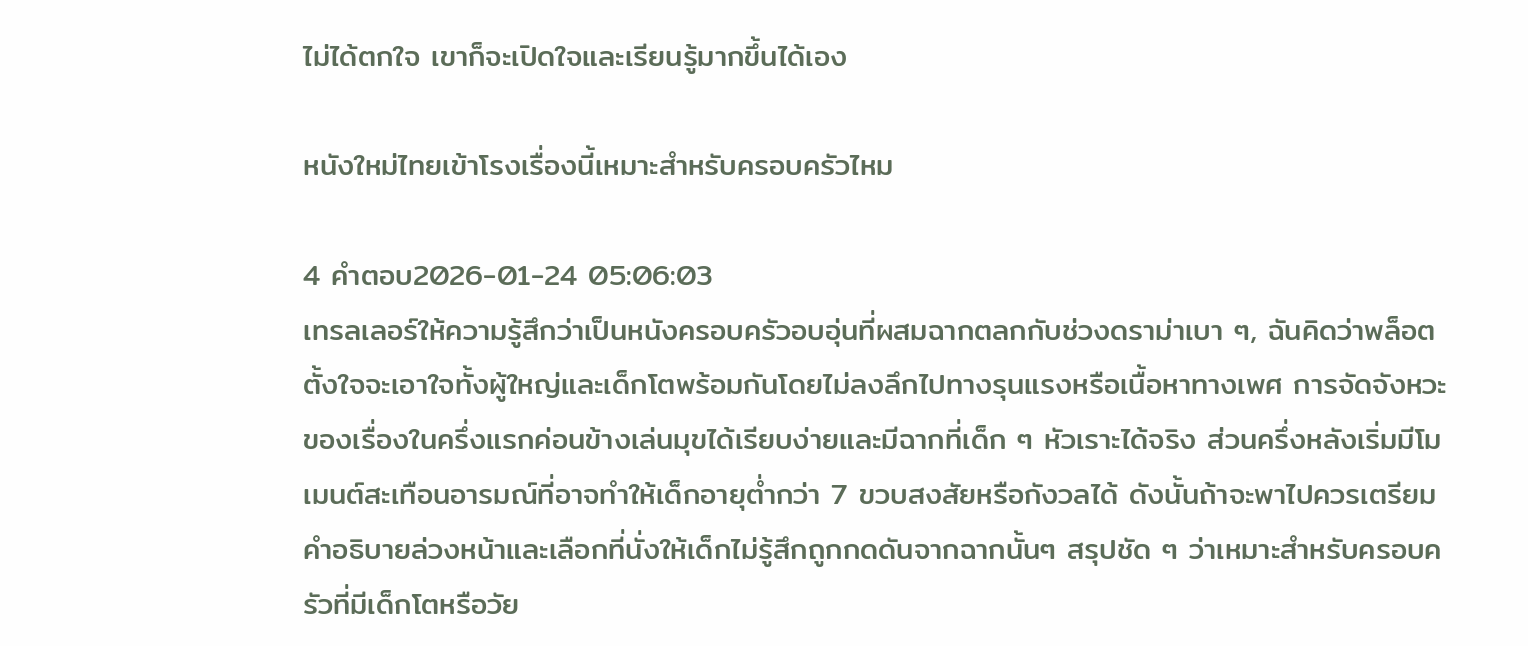ไม่ได้ตกใจ เขาก็จะเปิดใจและเรียนรู้มากขึ้นได้เอง

หนังใหม่ไทยเข้าโรงเรื่องนี้เหมาะสำหรับครอบครัวไหม

4 คำตอบ2026-01-24 05:06:03
เทรลเลอร์ให้ความรู้สึกว่าเป็นหนังครอบครัวอบอุ่นที่ผสมฉากตลกกับช่วงดราม่าเบา ๆ, ฉันคิดว่าพล็อตตั้งใจจะเอาใจทั้งผู้ใหญ่และเด็กโตพร้อมกันโดยไม่ลงลึกไปทางรุนแรงหรือเนื้อหาทางเพศ การจัดจังหวะของเรื่องในครึ่งแรกค่อนข้างเล่นมุขได้เรียบง่ายและมีฉากที่เด็ก ๆ หัวเราะได้จริง ส่วนครึ่งหลังเริ่มมีโมเมนต์สะเทือนอารมณ์ที่อาจทำให้เด็กอายุต่ำกว่า 7 ขวบสงสัยหรือกังวลได้ ดังนั้นถ้าจะพาไปควรเตรียมคำอธิบายล่วงหน้าและเลือกที่นั่งให้เด็กไม่รู้สึกถูกกดดันจากฉากนั้นๆ สรุปชัด ๆ ว่าเหมาะสำหรับครอบครัวที่มีเด็กโตหรือวัย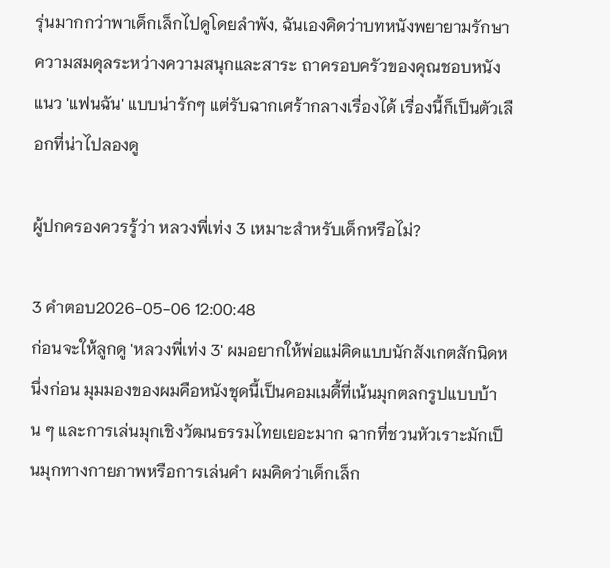รุ่นมากกว่าพาเด็กเล็กไปดูโดยลำพัง, ฉันเองคิดว่าบทหนังพยายามรักษาความสมดุลระหว่างความสนุกและสาระ ถาครอบครัวของคุณชอบหนังแนว 'แฟนฉัน' แบบน่ารักๆ แต่รับฉากเศร้ากลางเรื่องได้ เรื่องนี้ก็เป็นตัวเลือกที่น่าไปลองดู

ผู้ปกครองควรรู้ว่า หลวงพี่เท่ง 3 เหมาะสำหรับเด็กหรือไม่?

3 คำตอบ2026-05-06 12:00:48
ก่อนจะให้ลูกดู 'หลวงพี่เท่ง 3' ผมอยากให้พ่อแม่คิดแบบนักสังเกตสักนิดหนึ่งก่อน มุมมองของผมคือหนังชุดนี้เป็นคอมเมดี้ที่เน้นมุกตลกรูปแบบบ้าน ๆ และการเล่นมุกเชิงวัฒนธรรมไทยเยอะมาก ฉากที่ชวนหัวเราะมักเป็นมุกทางกายภาพหรือการเล่นคำ ผมคิดว่าเด็กเล็ก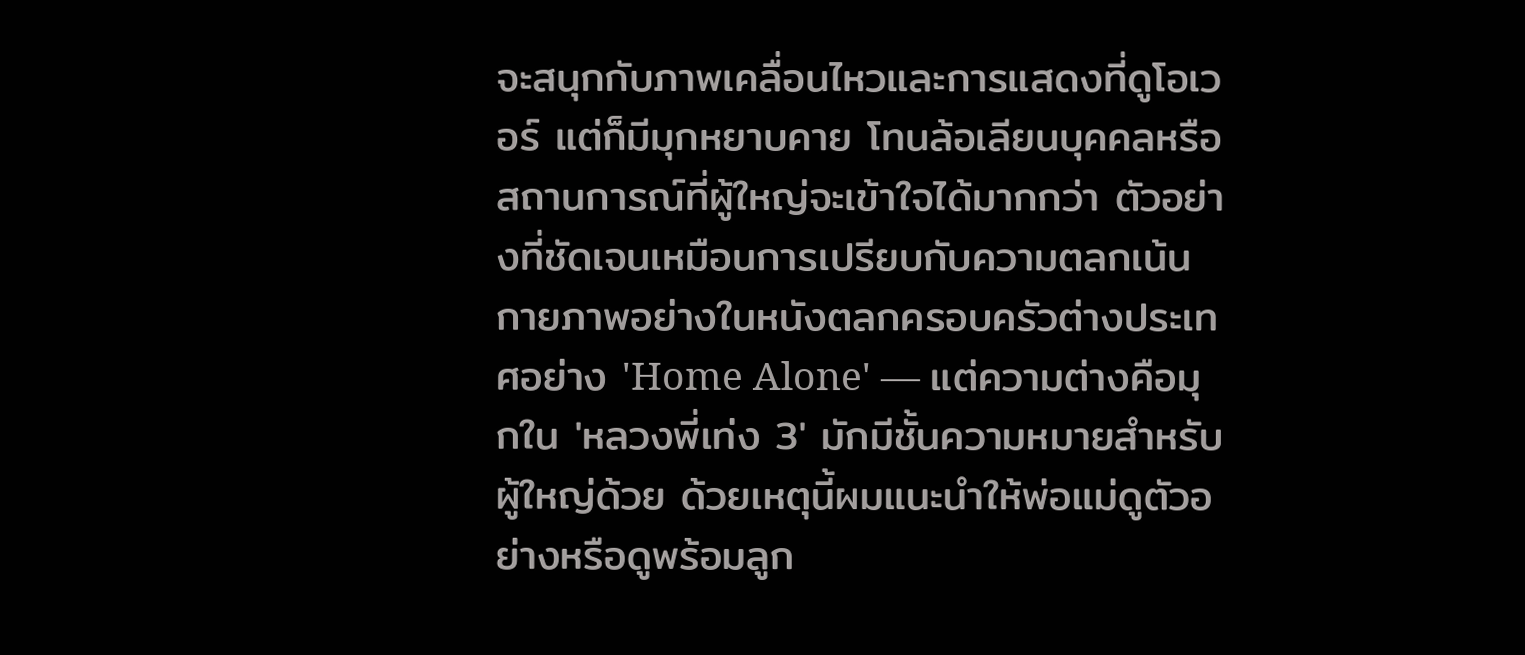จะสนุกกับภาพเคลื่อนไหวและการแสดงที่ดูโอเวอร์ แต่ก็มีมุกหยาบคาย โทนล้อเลียนบุคคลหรือสถานการณ์ที่ผู้ใหญ่จะเข้าใจได้มากกว่า ตัวอย่างที่ชัดเจนเหมือนการเปรียบกับความตลกเน้นกายภาพอย่างในหนังตลกครอบครัวต่างประเทศอย่าง 'Home Alone' — แต่ความต่างคือมุกใน 'หลวงพี่เท่ง 3' มักมีชั้นความหมายสำหรับผู้ใหญ่ด้วย ด้วยเหตุนี้ผมแนะนำให้พ่อแม่ดูตัวอย่างหรือดูพร้อมลูก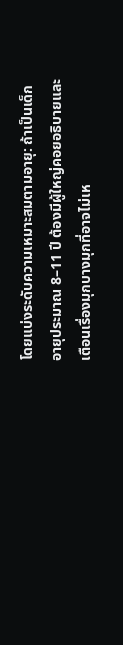โดยแบ่งระดับความเหมาะสมตามอายุ: ถ้าเป็นเด็กอายุประมาณ 8–11 ปี ต้องมีผู้ใหญ่คอยอธิบายและเตือนเรื่องมุกบางมุกที่อาจไม่เห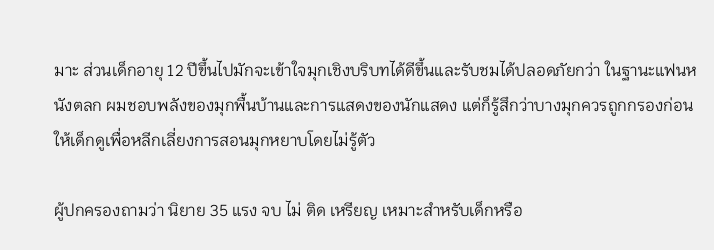มาะ ส่วนเด็กอายุ 12 ปีขึ้นไปมักจะเข้าใจมุกเชิงบริบทได้ดีขึ้นและรับชมได้ปลอดภัยกว่า ในฐานะแฟนหนังตลก ผมชอบพลังของมุกพื้นบ้านและการแสดงของนักแสดง แต่ก็รู้สึกว่าบางมุกควรถูกกรองก่อนให้เด็กดูเพื่อหลีกเลี่ยงการสอนมุกหยาบโดยไม่รู้ตัว

ผู้ปกครองถามว่า นิยาย 35 แรง จบ ไม่ ติด เหรียญ เหมาะสำหรับเด็กหรือ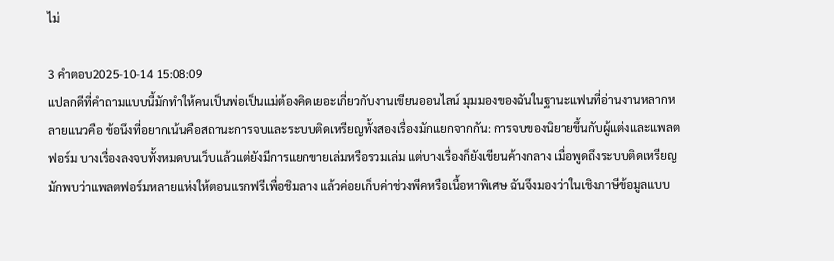ไม่

3 คำตอบ2025-10-14 15:08:09
แปลกดีที่คำถามแบบนี้มักทำให้คนเป็นพ่อเป็นแม่ต้องคิดเยอะเกี่ยวกับงานเขียนออนไลน์ มุมมองของฉันในฐานะแฟนที่อ่านงานหลากหลายแนวคือ ข้อนึงที่อยากเน้นคือสถานะการจบและระบบติดเหรียญทั้งสองเรื่องมักแยกจากกัน: การจบของนิยายขึ้นกับผู้แต่งและแพลตฟอร์ม บางเรื่องลงจบทั้งหมดบนเว็บแล้วแต่ยังมีการแยกขายเล่มหรือรวมเล่ม แต่บางเรื่องก็ยังเขียนค้างกลาง เมื่อพูดถึงระบบติดเหรียญ มักพบว่าแพลตฟอร์มหลายแห่งให้ตอนแรกฟรีเพื่อชิมลาง แล้วค่อยเก็บค่าช่วงพีคหรือเนื้อหาพิเศษ ฉันจึงมองว่าในเชิงภาษีข้อมูลแบบ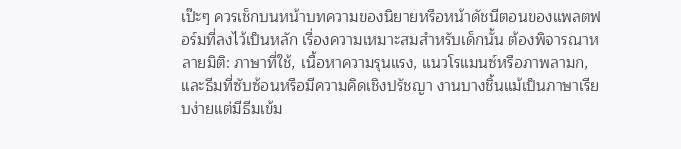เป๊ะๆ ควรเช็กบนหน้าบทความของนิยายหรือหน้าดัชนีตอนของแพลตฟอร์มที่ลงไว้เป็นหลัก เรื่องความเหมาะสมสำหรับเด็กนั้น ต้องพิจารณาหลายมิติ: ภาษาที่ใช้, เนื้อหาความรุนแรง, แนวโรแมนซ์หรือภาพลามก, และธีมที่ซับซ้อนหรือมีความคิดเชิงปรัชญา งานบางชิ้นแม้เป็นภาษาเรียบง่ายแต่มีธีมเข้ม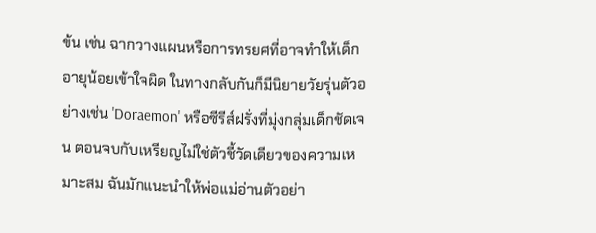ข้น เช่น ฉากวางแผนหรือการทรยศที่อาจทำให้เด็กอายุน้อยเข้าใจผิด ในทางกลับกันก็มีนิยายวัยรุ่นตัวอย่างเช่น 'Doraemon' หรือซีรีส์ฝรั่งที่มุ่งกลุ่มเด็กชัดเจน ตอนจบกับเหรียญไม่ใช่ตัวชี้วัดเดียวของความเหมาะสม ฉันมักแนะนำให้พ่อแม่อ่านตัวอย่า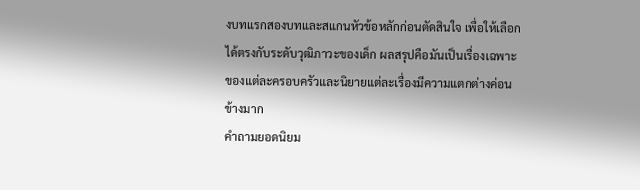งบทแรกสองบทและสแกนหัวข้อหลักก่อนตัดสินใจ เพื่อให้เลือกได้ตรงกับระดับวุฒิภาวะของเด็ก ผลสรุปคือมันเป็นเรื่องเฉพาะของแต่ละครอบครัวและนิยายแต่ละเรื่องมีความแตกต่างค่อนข้างมาก
คำถามยอดนิยม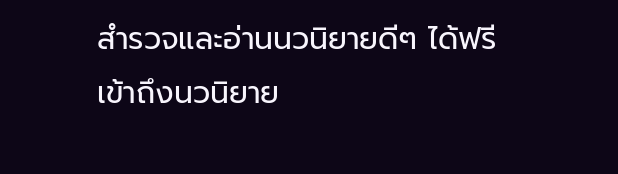สำรวจและอ่านนวนิยายดีๆ ได้ฟรี
เข้าถึงนวนิยาย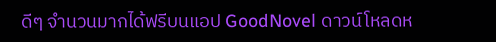ดีๆ จำนวนมากได้ฟรีบนแอป GoodNovel ดาวน์โหลดห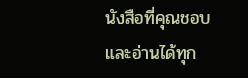นังสือที่คุณชอบและอ่านได้ทุก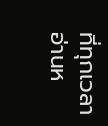ที่ทุกเวลา
อ่านห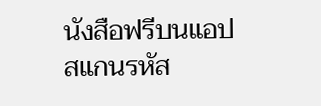นังสือฟรีบนแอป
สแกนรหัส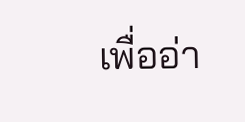เพื่ออ่า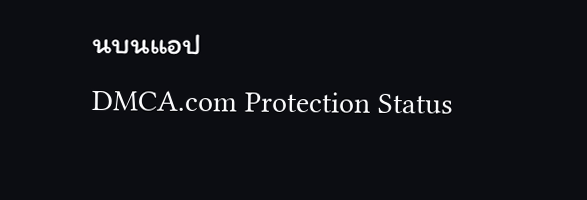นบนแอป
DMCA.com Protection Status